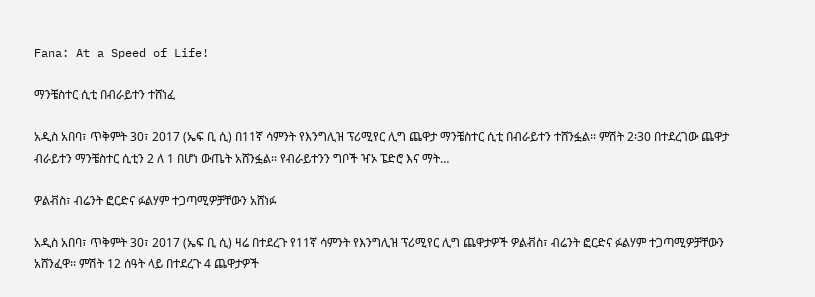Fana: At a Speed of Life!

ማንቼስተር ሲቲ በብራይተን ተሸነፈ

አዲስ አበባ፣ ጥቅምት 30፣ 2017 (ኤፍ ቢ ሲ) በ11ኛ ሳምንት የእንግሊዝ ፕሪሚየር ሊግ ጨዋታ ማንቼስተር ሲቲ በብራይተን ተሸንፏል፡፡ ምሽት 2፡30 በተደረገው ጨዋታ ብራይተን ማንቼስተር ሲቲን 2 ለ 1 በሆነ ውጤት አሸንፏል፡፡ የብራይተንን ግቦች ዣኦ ፔድሮ እና ማት…

ዎልቭስ፣ ብሬንት ፎርድና ፉልሃም ተጋጣሚዎቻቸውን አሸነፉ

አዲስ አበባ፣ ጥቅምት 30፣ 2017 (ኤፍ ቢ ሲ) ዛሬ በተደረጉ የ11ኛ ሳምንት የእንግሊዝ ፕሪሚየር ሊግ ጨዋታዎች ዎልቭስ፣ ብሬንት ፎርድና ፉልሃም ተጋጣሚዎቻቸውን አሸንፈዋ፡፡ ምሽት 12 ሰዓት ላይ በተደረጉ 4 ጨዋታዎች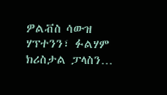ዎልቭስ ሳውዝ ሃፕተንን፣ ፉልሃም ክሪስታል ፓላስን…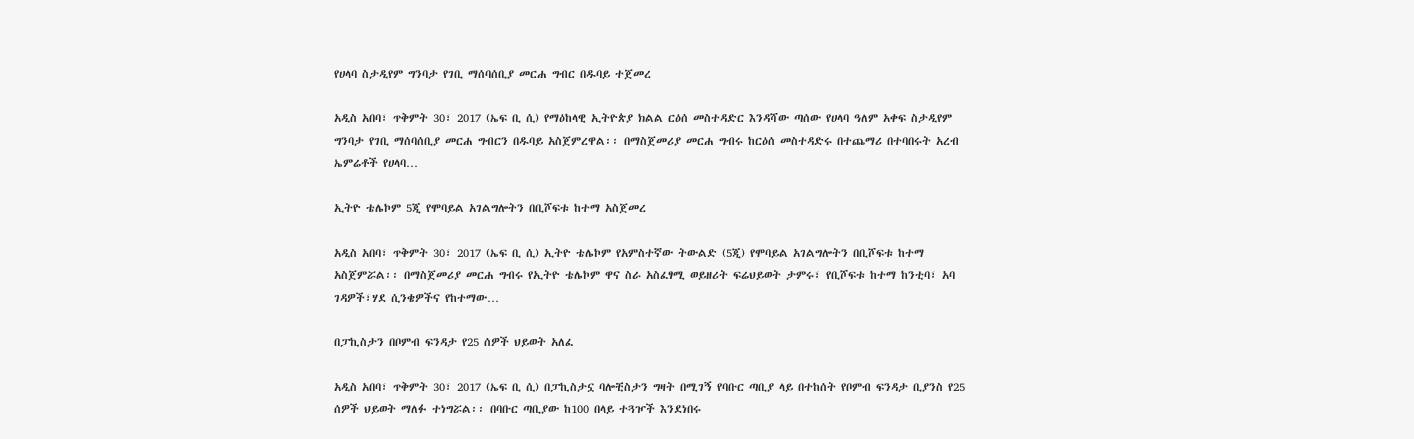የሀላባ ስታዲየም ግንባታ የገቢ ማሰባሰቢያ መርሐ ግብር በዱባይ ተጀመረ

አዲስ አበባ፣ ጥቅምት 30፣ 2017 (ኤፍ ቢ ሲ) የማዕከላዊ ኢትዮጵያ ክልል ርዕሰ መስተዳድር እንዳሻው ጣሰው የሀላባ ዓለም አቀፍ ስታዲየም ግንባታ የገቢ ማሰባሰቢያ መርሐ ግብርን በዱባይ አስጀምረዋል፡፡ በማስጀመሪያ መርሐ ግብሩ ከርዕሰ መስተዳድሩ በተጨማሪ በተባበሩት አረብ ኤምሬቶች የሀላባ…

ኢትዮ ቴሌኮም 5ጂ የሞባይል አገልግሎትን በቢሾፍቱ ከተማ አስጀመረ

አዲስ አበባ፣ ጥቅምት 30፣ 2017 (ኤፍ ቢ ሲ) ኢትዮ ቴሌኮም የአምስተኛው ትውልድ (5ጂ) የሞባይል አገልግሎትን በቢሾፍቱ ከተማ አስጀምሯል፡፡ በማስጀመሪያ መርሐ ግብሩ የኢትዮ ቴሌኮም ዋና ስራ አስፈፃሚ ወይዘሪት ፍሬህይወት ታምሩ፣ የቢሾፍቱ ከተማ ከንቲባ፣ አባ ገዳዎች፣ሃደ ሲንቄዎችና የከተማው…

በፓኪስታን በቦምብ ፍንዳታ የ25 ሰዎች ህይወት አለፈ

አዲስ አበባ፣ ጥቅምት 30፣ 2017 (ኤፍ ቢ ሲ) በፓኪስታኗ ባሎቺስታን ግዛት በሚገኝ የባቡር ጣቢያ ላይ በተከሰት የቦምብ ፍንዳታ ቢያንስ የ25 ሰዎች ህይወት ማለፉ ተነግሯል፡፡ በባቡር ጣቢያው ከ100 በላይ ተጓዦች እንደነበሩ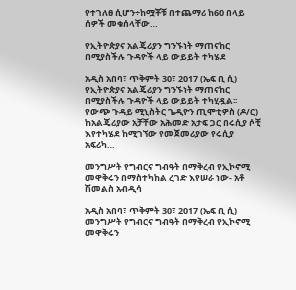የተገለፀ ሲሆን÷ከሟቾቹ በተጨማሪ ከ60 በላይ ሰዎች መቁሰላቸው…

የኢትዮጵያና አልጄሪያን ግንኙነት ማጠናከር በሚያስችሉ ጉዳዮች ላይ ውይይት ተካሄደ

አዲስ አበባ፣ ጥቅምት 30፣ 2017 (ኤፍ ቢ ሲ) የኢትዮጵያና አልጄሪያን ግንኙነት ማጠናከር በሚያስችሉ ጉዳዮች ላይ ውይይት ተካሂዷል፡፡ የውጭ ጉዳይ ሚኒስትር ጌዲዮን ጢሞቲዎስ (ዶ/ር) ከአልጄሪያው አቻቸው አሕመድ አታፍ ጋር በሩሲያ ሶቺ እየተካሄደ ከሚገኘው የመጀመሪያው የሩሲያ አፍሪካ…

መንግሥት የግብርና ግብዓት በማቅረብ የኢኮኖሚ መዋቅሩን በማስተካከል ረገድ እየሠራ ነው- አቶ ሽመልስ አብዲሳ

አዲስ አበባ፣ ጥቅምት 30፣ 2017 (ኤፍ ቢ ሲ) መንግሥት የግብርና ግብዓት በማቅረብ የኢኮኖሚ መዋቅሩን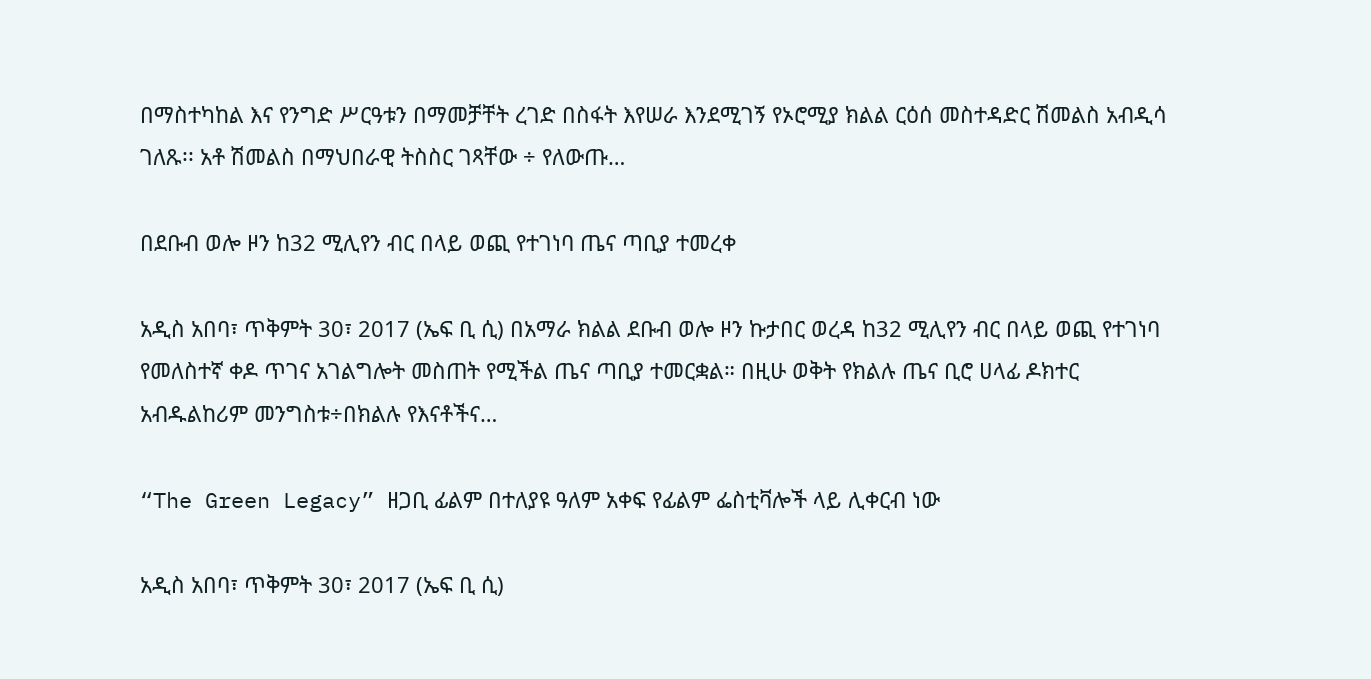በማስተካከል እና የንግድ ሥርዓቱን በማመቻቸት ረገድ በስፋት እየሠራ እንደሚገኝ የኦሮሚያ ክልል ርዕሰ መስተዳድር ሽመልስ አብዲሳ ገለጹ፡፡ አቶ ሽመልስ በማህበራዊ ትስስር ገጻቸው ÷ የለውጡ…

በደቡብ ወሎ ዞን ከ32 ሚሊየን ብር በላይ ወጪ የተገነባ ጤና ጣቢያ ተመረቀ

አዲስ አበባ፣ ጥቅምት 30፣ 2017 (ኤፍ ቢ ሲ) በአማራ ክልል ደቡብ ወሎ ዞን ኩታበር ወረዳ ከ32 ሚሊየን ብር በላይ ወጪ የተገነባ የመለስተኛ ቀዶ ጥገና አገልግሎት መስጠት የሚችል ጤና ጣቢያ ተመርቋል። በዚሁ ወቅት የክልሉ ጤና ቢሮ ሀላፊ ዶክተር አብዱልከሪም መንግስቱ÷በክልሉ የእናቶችና…

“The Green Legacy” ዘጋቢ ፊልም በተለያዩ ዓለም አቀፍ የፊልም ፌስቲቫሎች ላይ ሊቀርብ ነው

አዲስ አበባ፣ ጥቅምት 30፣ 2017 (ኤፍ ቢ ሲ)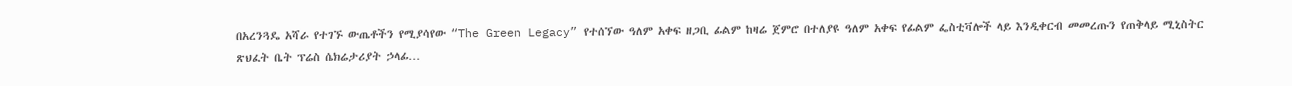በአረንጓዴ አሻራ የተገኙ ውጤቶችን የሚያሳየው “The Green Legacy” የተሰኘው ዓለም አቀፍ ዘጋቢ ፊልም ከዛሬ ጀምሮ በተለያዩ ዓለም አቀፍ የፊልም ፌስቲቫሎች ላይ እንዲቀርብ መመረጡን የጠቅላይ ሚኒስትር ጽህፈት ቤት ፕሬስ ሴክሬታሪያት ኃላፊ…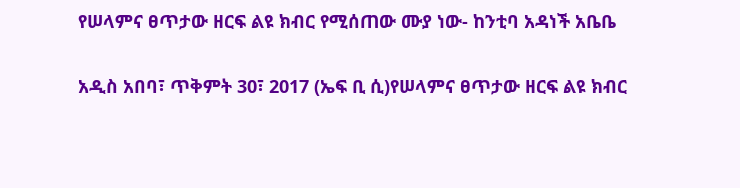የሠላምና ፀጥታው ዘርፍ ልዩ ክብር የሚሰጠው ሙያ ነው- ከንቲባ አዳነች አቤቤ

አዲስ አበባ፣ ጥቅምት 30፣ 2017 (ኤፍ ቢ ሲ)የሠላምና ፀጥታው ዘርፍ ልዩ ክብር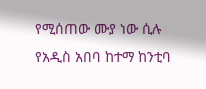የሚሰጠው ሙያ ነው ሲሉ የአዲስ አበባ ከተማ ከንቲባ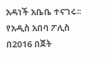አዳነች አቤቤ ተናገሩ፡፡ የአዲስ አበባ ፖሊስ በ2016 በጀት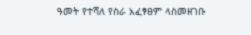ዓመት የተሻለ የስራ አፈፃፀም ላስመዘገቡ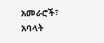አመራሮች፣ አባላት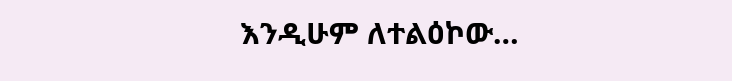እንዲሁም ለተልዕኮው…